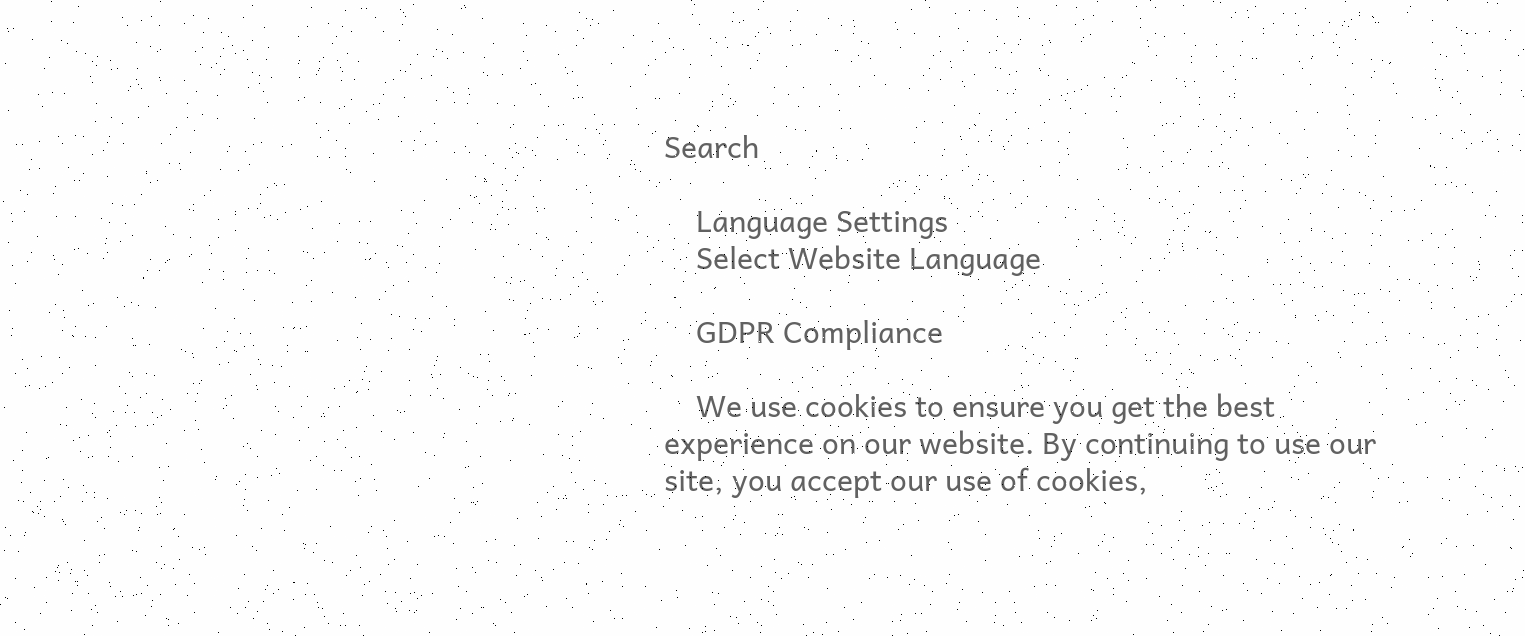Search

    Language Settings
    Select Website Language

    GDPR Compliance

    We use cookies to ensure you get the best experience on our website. By continuing to use our site, you accept our use of cookies,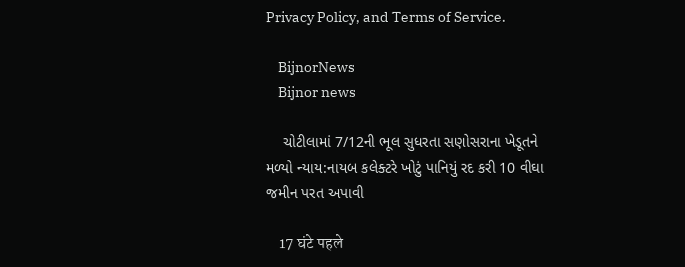Privacy Policy, and Terms of Service.

    BijnorNews
    Bijnor news

    ચોટીલામાં 7/12ની ભૂલ સુધરતા સણોસરાના ખેડૂતને મળ્યો ન્યાય:નાયબ કલેક્ટરે ખોટું પાનિયું રદ કરી 10 વીઘા જમીન પરત અપાવી

    17 घंटे पहले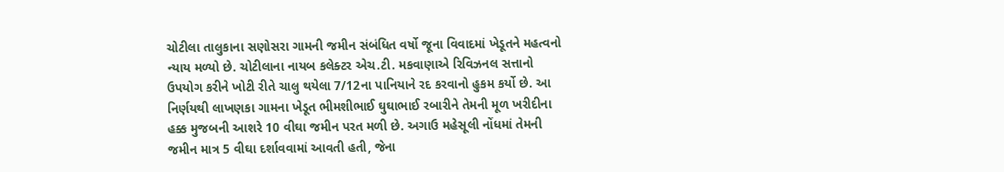ચોટીલા તાલુકાના સણોસરા ગામની જમીન સંબંધિત વર્ષો જૂના વિવાદમાં ખેડૂતને મહત્વનો ન્યાય મળ્યો છે. ચોટીલાના નાયબ કલેક્ટર એચ.ટી. મકવાણાએ રિવિઝનલ સત્તાનો ઉપયોગ કરીને ખોટી રીતે ચાલુ થયેલા 7/12ના પાનિયાને રદ કરવાનો હુકમ કર્યો છે. આ નિર્ણયથી લાખણકા ગામના ખેડૂત ભીમશીભાઈ ઘુઘાભાઈ રબારીને તેમની મૂળ ખરીદીના હક્ક મુજબની આશરે 10 વીઘા જમીન પરત મળી છે. અગાઉ મહેસૂલી નોંધમાં તેમની જમીન માત્ર 5 વીઘા દર્શાવવામાં આવતી હતી, જેના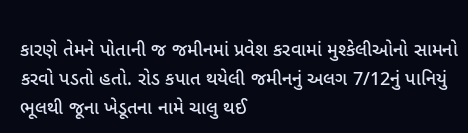કારણે તેમને પોતાની જ જમીનમાં પ્રવેશ કરવામાં મુશ્કેલીઓનો સામનો કરવો પડતો હતો. રોડ કપાત થયેલી જમીનનું અલગ 7/12નું પાનિયું ભૂલથી જૂના ખેડૂતના નામે ચાલુ થઈ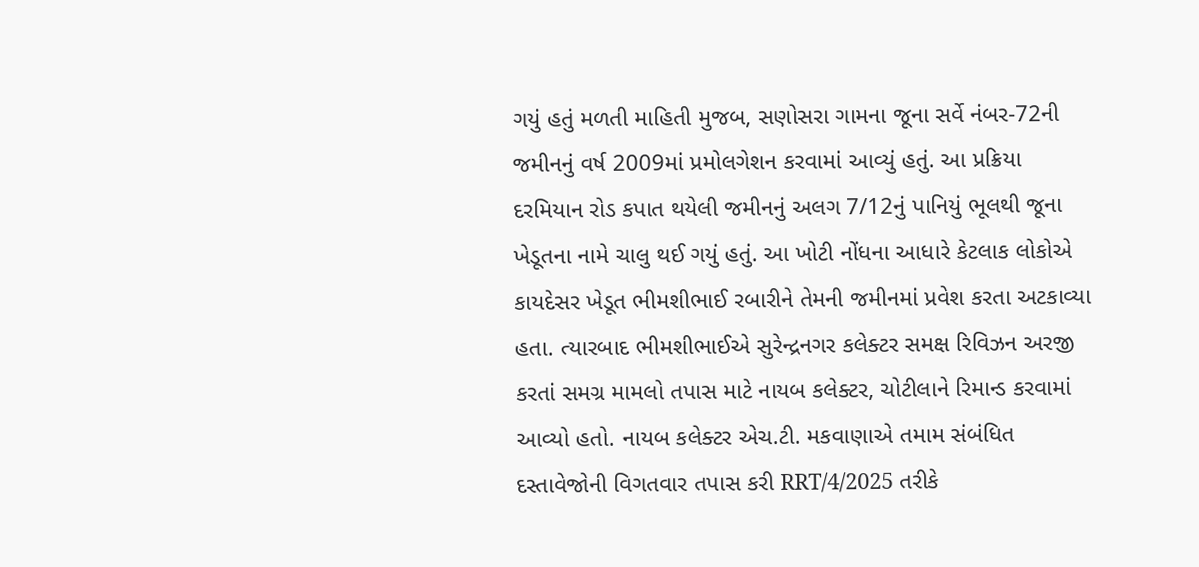ગયું હતું મળતી માહિતી મુજબ, સણોસરા ગામના જૂના સર્વે નંબર-72ની જમીનનું વર્ષ 2009માં પ્રમોલગેશન કરવામાં આવ્યું હતું. આ પ્રક્રિયા દરમિયાન રોડ કપાત થયેલી જમીનનું અલગ 7/12નું પાનિયું ભૂલથી જૂના ખેડૂતના નામે ચાલુ થઈ ગયું હતું. આ ખોટી નોંધના આધારે કેટલાક લોકોએ કાયદેસર ખેડૂત ભીમશીભાઈ રબારીને તેમની જમીનમાં પ્રવેશ કરતા અટકાવ્યા હતા. ત્યારબાદ ભીમશીભાઈએ સુરેન્દ્રનગર કલેક્ટર સમક્ષ રિવિઝન અરજી કરતાં સમગ્ર મામલો તપાસ માટે નાયબ કલેક્ટર, ચોટીલાને રિમાન્ડ કરવામાં આવ્યો હતો. નાયબ કલેક્ટર એચ.ટી. મકવાણાએ તમામ સંબંધિત દસ્તાવેજોની વિગતવાર તપાસ કરી RRT/4/2025 તરીકે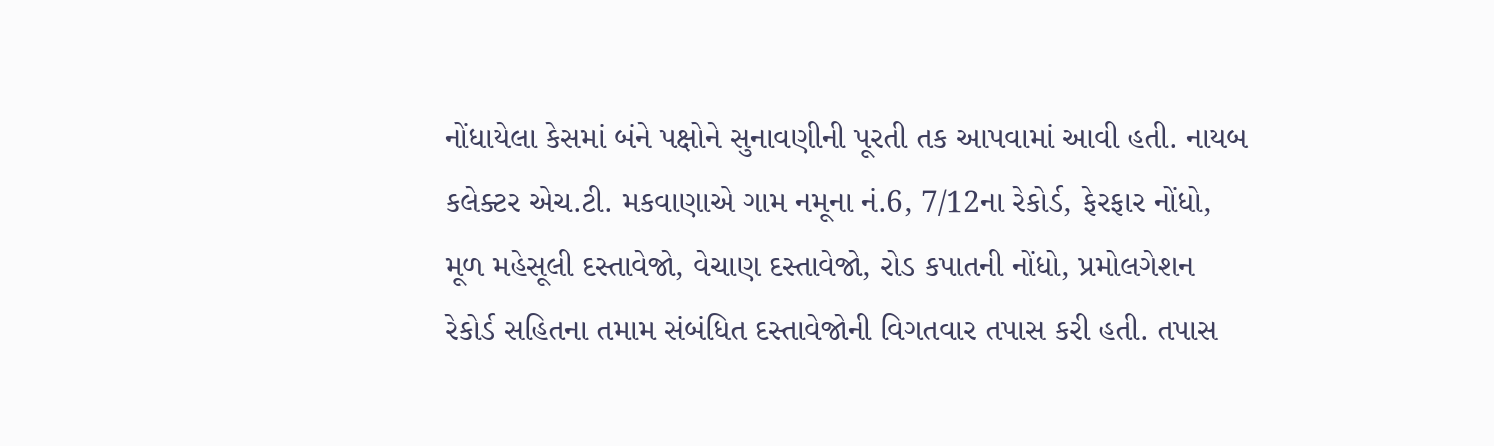નોંધાયેલા કેસમાં બંને પક્ષોને સુનાવણીની પૂરતી તક આપવામાં આવી હતી. નાયબ કલેક્ટર એચ.ટી. મકવાણાએ ગામ નમૂના નં.6, 7/12ના રેકોર્ડ, ફેરફાર નોંધો, મૂળ મહેસૂલી દસ્તાવેજો, વેચાણ દસ્તાવેજો, રોડ કપાતની નોંધો, પ્રમોલગેશન રેકોર્ડ સહિતના તમામ સંબંધિત દસ્તાવેજોની વિગતવાર તપાસ કરી હતી. તપાસ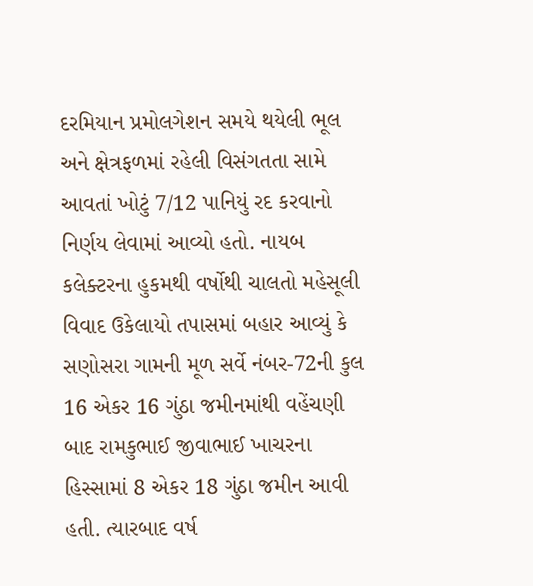દરમિયાન પ્રમોલગેશન સમયે થયેલી ભૂલ અને ક્ષેત્રફળમાં રહેલી વિસંગતતા સામે આવતાં ખોટું 7/12 પાનિયું રદ કરવાનો નિર્ણય લેવામાં આવ્યો હતો. નાયબ કલેક્ટરના હુકમથી વર્ષોથી ચાલતો મહેસૂલી વિવાદ ઉકેલાયો તપાસમાં બહાર આવ્યું કે સણોસરા ગામની મૂળ સર્વે નંબર-72ની કુલ 16 એકર 16 ગુંઠા જમીનમાંથી વહેંચણી બાદ રામકુભાઈ જીવાભાઈ ખાચરના હિસ્સામાં 8 એકર 18 ગુંઠા જમીન આવી હતી. ત્યારબાદ વર્ષ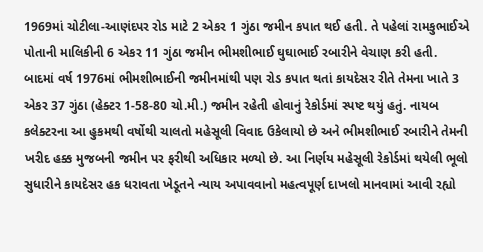1969માં ચોટીલા-આણંદપર રોડ માટે 2 એકર 1 ગુંઠા જમીન કપાત થઈ હતી. તે પહેલાં રામકુભાઈએ પોતાની માલિકીની 6 એકર 11 ગુંઠા જમીન ભીમશીભાઈ ઘુઘાભાઈ રબારીને વેચાણ કરી હતી. બાદમાં વર્ષ 1976માં ભીમશીભાઈની જમીનમાંથી પણ રોડ કપાત થતાં કાયદેસર રીતે તેમના ખાતે 3 એકર 37 ગુંઠા (હેક્ટર 1-58-80 ચો.મી.) જમીન રહેતી હોવાનું રેકોર્ડમાં સ્પષ્ટ થયું હતું. નાયબ કલેક્ટરના આ હુકમથી વર્ષોથી ચાલતો મહેસૂલી વિવાદ ઉકેલાયો છે અને ભીમશીભાઈ રબારીને તેમની ખરીદ હક્ક મુજબની જમીન પર ફરીથી અધિકાર મળ્યો છે. આ નિર્ણય મહેસૂલી રેકોર્ડમાં થયેલી ભૂલો સુધારીને કાયદેસર હક ધરાવતા ખેડૂતને ન્યાય અપાવવાનો મહત્વપૂર્ણ દાખલો માનવામાં આવી રહ્યો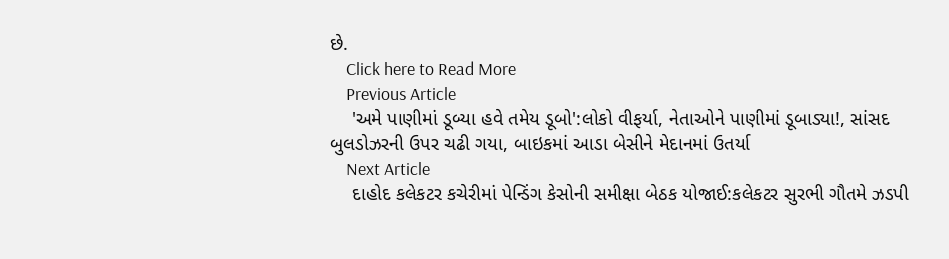છે.
    Click here to Read More
    Previous Article
    'અમે પાણીમાં ડૂબ્યા હવે તમેય ડૂબો':લોકો વીફર્યા, નેતાઓને પાણીમાં ડૂબાડ્યા!, સાંસદ બુલડોઝરની ઉપર ચઢી ગયા, બાઇકમાં આડા બેસીને મેદાનમાં ઉતર્યા
    Next Article
    દાહોદ કલેકટર કચેરીમાં પેન્ડિંગ કેસોની સમીક્ષા બેઠક યોજાઈ:કલેકટર સુરભી ગૌતમે ઝડપી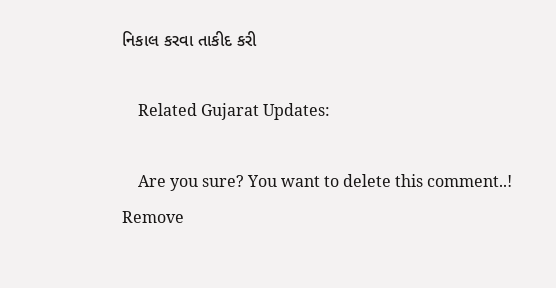નિકાલ કરવા તાકીદ કરી

    Related Gujarat Updates:

    Are you sure? You want to delete this comment..! Remove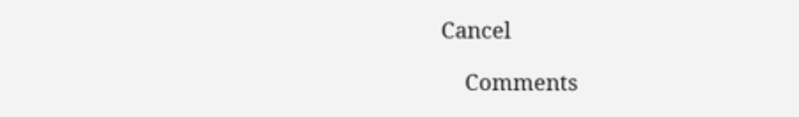Cancel

    Comments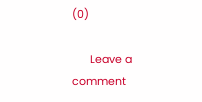(0)

      Leave a comment